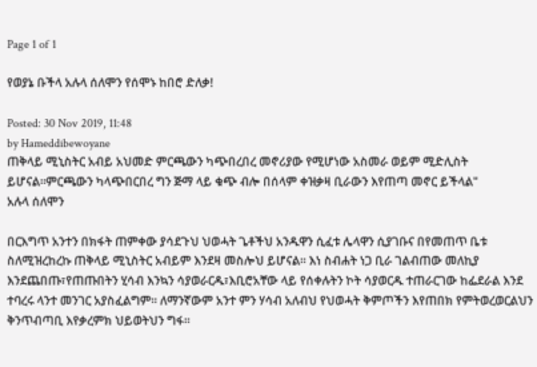Page 1 of 1

የወያኔ ቡችላ አሉላ ሰለሞን የሰሞኑ ከበሮ ድለቃ!

Posted: 30 Nov 2019, 11:48
by Hameddibewoyane
ጠቅላይ ሚኒስትር አብይ አህመድ ምርጫውን ካጭበረበረ መኖሪያው የሚሆነው አስመራ ወይም ሚድሊስት ይሆናል።ምርጫውን ካላጭበርበረ ግን ጅማ ላይ ቁጭ ብሎ በሰላም ቀዝቃዛ ቢራውን እየጠጣ መኖር ይችላል"
አሉላ ሰለሞን

በርእግጥ አንተን በክፋት ጠምቀው ያሳደጉህ ህወሓት ጌቶችህ አንዱዋን ሲፈቱ ሌላዋን ሲያገቡና በየመጠጥ ቤቱ ስለሚዝረከረኩ ጠቅላይ ሚኒስትር አብይም እንደዛ መስሎህ ይሆናል። እነ ስብሐት ነጋ ቢራ ገልብጠው መለኪያ እንደጨበጡ፣የጠጡበትን ሂሳብ እንኳን ሳያወራርዱ፣እቢሮአቸው ላይ የሰቀሉትን ኮት ሳያወርዱ ተጠራርገው ከፌደራል እንደ ተባረሩ ላንተ መንገር አያስፈልግም። ለማንኛውም አንተ ምን ሃሳብ አለብህ የህወሓት ቅምጦችን እየጠበክ የምትወረወርልህን ቅንጥብጣቢ እየቃረምክ ህይወትህን ግፋ።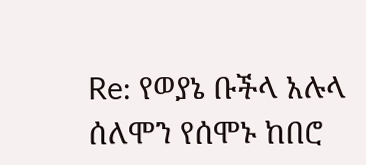Re: የወያኔ ቡችላ አሉላ ሰለሞን የሰሞኑ ከበሮ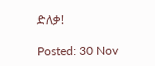ድለቃ!

Posted: 30 Nov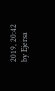2019, 20:42
by Ejersa